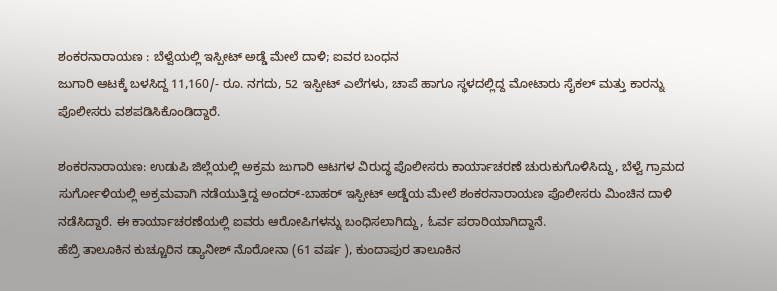ಶಂಕರನಾರಾಯಣ : ಬೆಳ್ವೆಯಲ್ಲಿ ಇಸ್ಪೀಟ್ ಅಡ್ಡೆ ಮೇಲೆ ದಾಳಿ; ಐವರ ಬಂಧನ
ಜುಗಾರಿ ಆಟಕ್ಕೆ ಬಳಸಿದ್ದ 11,160/- ರೂ. ನಗದು, 52 ಇಸ್ಪೀಟ್ ಎಲೆಗಳು, ಚಾಪೆ ಹಾಗೂ ಸ್ಥಳದಲ್ಲಿದ್ದ ಮೋಟಾರು ಸೈಕಲ್ ಮತ್ತು ಕಾರನ್ನು ಪೊಲೀಸರು ವಶಪಡಿಸಿಕೊಂಡಿದ್ದಾರೆ.

ಶಂಕರನಾರಾಯಣ: ಉಡುಪಿ ಜಿಲ್ಲೆಯಲ್ಲಿ ಅಕ್ರಮ ಜುಗಾರಿ ಆಟಗಳ ವಿರುದ್ಧ ಪೊಲೀಸರು ಕಾರ್ಯಾಚರಣೆ ಚುರುಕುಗೊಳಿಸಿದ್ದು, ಬೆಳ್ವೆ ಗ್ರಾಮದ ಸುರ್ಗೋಳಿಯಲ್ಲಿ ಅಕ್ರಮವಾಗಿ ನಡೆಯುತ್ತಿದ್ದ ಅಂದರ್-ಬಾಹರ್ ಇಸ್ಪೀಟ್ ಅಡ್ಡೆಯ ಮೇಲೆ ಶಂಕರನಾರಾಯಣ ಪೊಲೀಸರು ಮಿಂಚಿನ ದಾಳಿ ನಡೆಸಿದ್ದಾರೆ. ಈ ಕಾರ್ಯಾಚರಣೆಯಲ್ಲಿ ಐವರು ಆರೋಪಿಗಳನ್ನು ಬಂಧಿಸಲಾಗಿದ್ದು, ಓರ್ವ ಪರಾರಿಯಾಗಿದ್ದಾನೆ.
ಹೆಬ್ರಿ ತಾಲೂಕಿನ ಕುಚ್ಚೂರಿನ ಡ್ಯಾನೀಶ್ ನೊರೋನಾ (61 ವರ್ಷ ), ಕುಂದಾಪುರ ತಾಲೂಕಿನ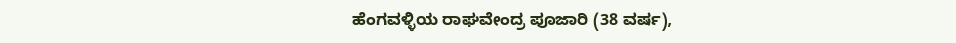ಹೆಂಗವಳ್ಳಿಯ ರಾಘವೇಂದ್ರ ಪೂಜಾರಿ (38 ವರ್ಷ),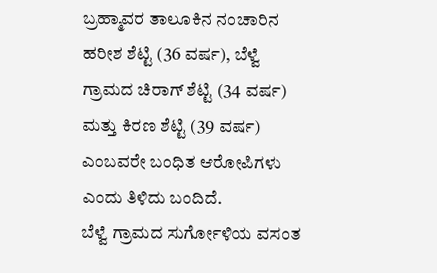ಬ್ರಹ್ಮಾವರ ತಾಲೂಕಿನ ನಂಚಾರಿನ ಹರೀಶ ಶೆಟ್ಟಿ (36 ವರ್ಷ), ಬೆಳ್ವೆ ಗ್ರಾಮದ ಚಿರಾಗ್ ಶೆಟ್ಟಿ (34 ವರ್ಷ) ಮತ್ತು ಕಿರಣ ಶೆಟ್ಟಿ (39 ವರ್ಷ) ಎಂಬವರೇ ಬಂಧಿತ ಆರೋಪಿಗಳು ಎಂದು ತಿಳಿದು ಬಂದಿದೆ.
ಬೆಳ್ವೆ ಗ್ರಾಮದ ಸುರ್ಗೋಳಿಯ ವಸಂತ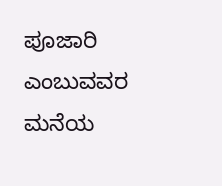ಪೂಜಾರಿ ಎಂಬುವವರ ಮನೆಯ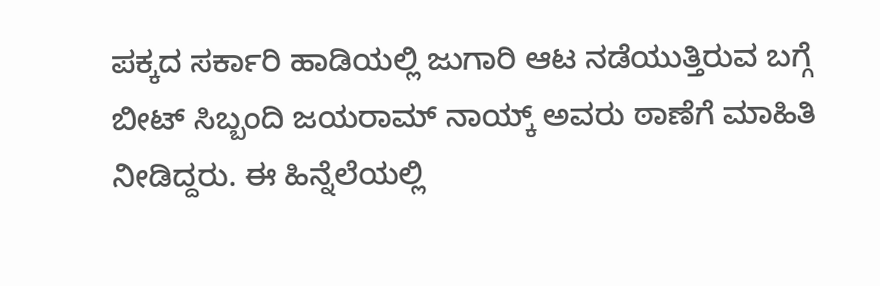ಪಕ್ಕದ ಸರ್ಕಾರಿ ಹಾಡಿಯಲ್ಲಿ ಜುಗಾರಿ ಆಟ ನಡೆಯುತ್ತಿರುವ ಬಗ್ಗೆ ಬೀಟ್ ಸಿಬ್ಬಂದಿ ಜಯರಾಮ್ ನಾಯ್ಕ್ ಅವರು ಠಾಣೆಗೆ ಮಾಹಿತಿ ನೀಡಿದ್ದರು. ಈ ಹಿನ್ನೆಲೆಯಲ್ಲಿ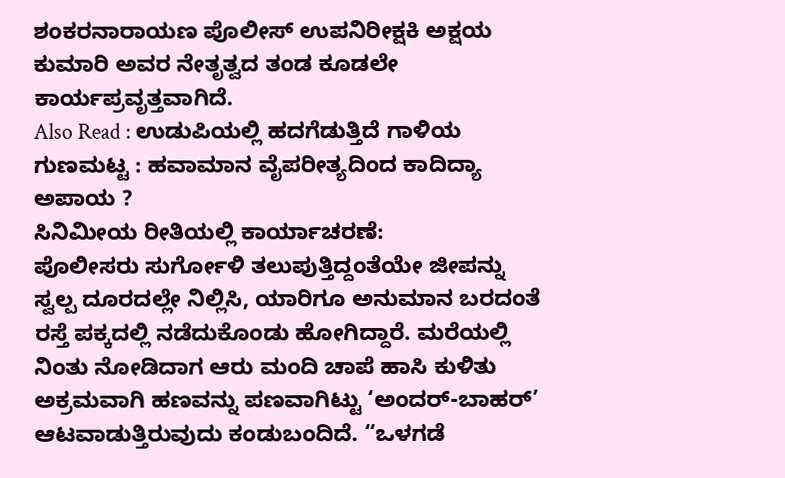ಶಂಕರನಾರಾಯಣ ಪೊಲೀಸ್ ಉಪನಿರೀಕ್ಷಕಿ ಅಕ್ಷಯ ಕುಮಾರಿ ಅವರ ನೇತೃತ್ವದ ತಂಡ ಕೂಡಲೇ ಕಾರ್ಯಪ್ರವೃತ್ತವಾಗಿದೆ.
Also Read : ಉಡುಪಿಯಲ್ಲಿ ಹದಗೆಡುತ್ತಿದೆ ಗಾಳಿಯ ಗುಣಮಟ್ಟ : ಹವಾಮಾನ ವೈಪರೀತ್ಯದಿಂದ ಕಾದಿದ್ಯಾ ಅಪಾಯ ?
ಸಿನಿಮೀಯ ರೀತಿಯಲ್ಲಿ ಕಾರ್ಯಾಚರಣೆ:
ಪೊಲೀಸರು ಸುರ್ಗೋಳಿ ತಲುಪುತ್ತಿದ್ದಂತೆಯೇ ಜೀಪನ್ನು ಸ್ವಲ್ಪ ದೂರದಲ್ಲೇ ನಿಲ್ಲಿಸಿ, ಯಾರಿಗೂ ಅನುಮಾನ ಬರದಂತೆ ರಸ್ತೆ ಪಕ್ಕದಲ್ಲಿ ನಡೆದುಕೊಂಡು ಹೋಗಿದ್ದಾರೆ. ಮರೆಯಲ್ಲಿ ನಿಂತು ನೋಡಿದಾಗ ಆರು ಮಂದಿ ಚಾಪೆ ಹಾಸಿ ಕುಳಿತು ಅಕ್ರಮವಾಗಿ ಹಣವನ್ನು ಪಣವಾಗಿಟ್ಟು ‘ಅಂದರ್-ಬಾಹರ್’ ಆಟವಾಡುತ್ತಿರುವುದು ಕಂಡುಬಂದಿದೆ. “ಒಳಗಡೆ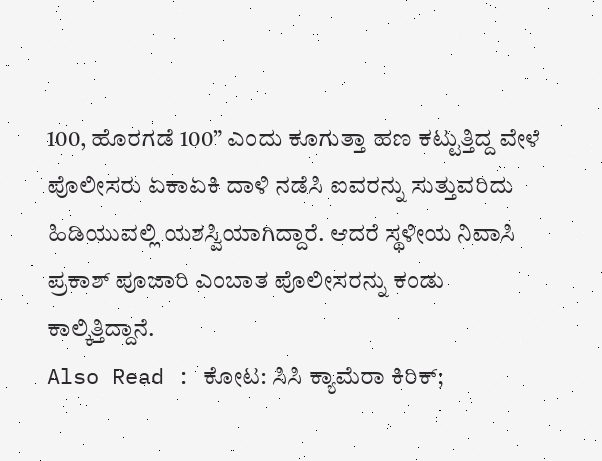100, ಹೊರಗಡೆ 100” ಎಂದು ಕೂಗುತ್ತಾ ಹಣ ಕಟ್ಟುತ್ತಿದ್ದ ವೇಳೆ ಪೊಲೀಸರು ಏಕಾಏಕಿ ದಾಳಿ ನಡೆಸಿ ಐವರನ್ನು ಸುತ್ತುವರಿದು ಹಿಡಿಯುವಲ್ಲಿ ಯಶಸ್ವಿಯಾಗಿದ್ದಾರೆ. ಆದರೆ ಸ್ಥಳೀಯ ನಿವಾಸಿ ಪ್ರಕಾಶ್ ಪೂಜಾರಿ ಎಂಬಾತ ಪೊಲೀಸರನ್ನು ಕಂಡು ಕಾಲ್ಕಿತ್ತಿದ್ದಾನೆ.
Also Read : ಕೋಟ: ಸಿಸಿ ಕ್ಯಾಮೆರಾ ಕಿರಿಕ್;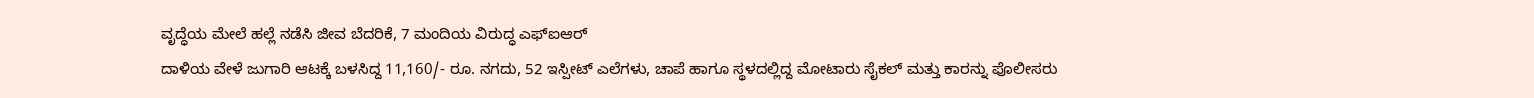ವೃದ್ಧೆಯ ಮೇಲೆ ಹಲ್ಲೆ ನಡೆಸಿ ಜೀವ ಬೆದರಿಕೆ, 7 ಮಂದಿಯ ವಿರುದ್ಧ ಎಫ್ಐಆರ್
ದಾಳಿಯ ವೇಳೆ ಜುಗಾರಿ ಆಟಕ್ಕೆ ಬಳಸಿದ್ದ 11,160/- ರೂ. ನಗದು, 52 ಇಸ್ಪೀಟ್ ಎಲೆಗಳು, ಚಾಪೆ ಹಾಗೂ ಸ್ಥಳದಲ್ಲಿದ್ದ ಮೋಟಾರು ಸೈಕಲ್ ಮತ್ತು ಕಾರನ್ನು ಪೊಲೀಸರು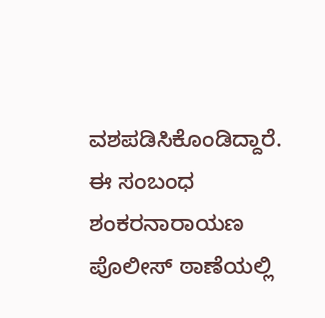ವಶಪಡಿಸಿಕೊಂಡಿದ್ದಾರೆ. ಈ ಸಂಬಂಧ ಶಂಕರನಾರಾಯಣ ಪೊಲೀಸ್ ಠಾಣೆಯಲ್ಲಿ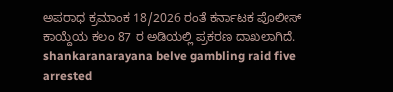ಅಪರಾಧ ಕ್ರಮಾಂಕ 18/2026 ರಂತೆ ಕರ್ನಾಟಕ ಪೊಲೀಸ್ ಕಾಯ್ದೆಯ ಕಲಂ 87 ರ ಅಡಿಯಲ್ಲಿ ಪ್ರಕರಣ ದಾಖಲಾಗಿದೆ.
shankaranarayana belve gambling raid five arrested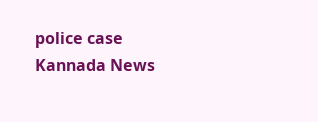police case Kannada News